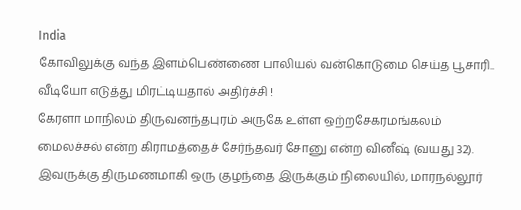India
கோவிலுக்கு வந்த இளம்பெண்ணை பாலியல் வன்கொடுமை செய்த பூசாரி.. வீடியோ எடுத்து மிரட்டியதால் அதிர்ச்சி !
கேரளா மாநிலம் திருவனந்தபுரம் அருகே உள்ள ஒற்றசேகரமங்கலம் மைலச்சல் என்ற கிராமத்தைச் சேர்ந்தவர் சோனு என்ற வினீஷ் (வயது 32). இவருக்கு திருமணமாகி ஒரு குழந்தை இருக்கும் நிலையில், மாரநல்லூர்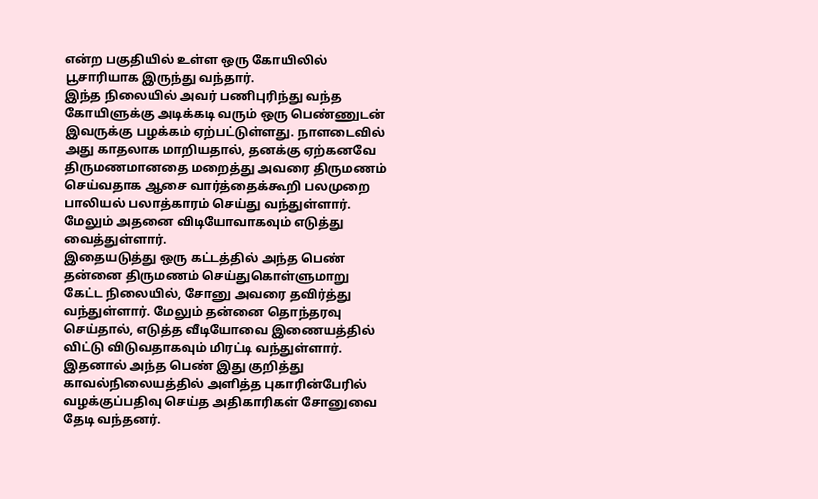என்ற பகுதியில் உள்ள ஒரு கோயிலில் பூசாரியாக இருந்து வந்தார்.
இந்த நிலையில் அவர் பணிபுரிந்து வந்த கோயிளுக்கு அடிக்கடி வரும் ஒரு பெண்ணுடன் இவருக்கு பழக்கம் ஏற்பட்டுள்ளது. நாளடைவில் அது காதலாக மாறியதால், தனக்கு ஏற்கனவே திருமணமானதை மறைத்து அவரை திருமணம் செய்வதாக ஆசை வார்த்தைக்கூறி பலமுறை பாலியல் பலாத்காரம் செய்து வந்துள்ளார். மேலும் அதனை விடியோவாகவும் எடுத்து வைத்துள்ளார்.
இதையடுத்து ஒரு கட்டத்தில் அந்த பெண் தன்னை திருமணம் செய்துகொள்ளுமாறு கேட்ட நிலையில், சோனு அவரை தவிர்த்து வந்துள்ளார். மேலும் தன்னை தொந்தரவு செய்தால், எடுத்த வீடியோவை இணையத்தில் விட்டு விடுவதாகவும் மிரட்டி வந்துள்ளார்.
இதனால் அந்த பெண் இது குறித்து காவல்நிலையத்தில் அளித்த புகாரின்பேரில் வழக்குப்பதிவு செய்த அதிகாரிகள் சோனுவை தேடி வந்தனர்.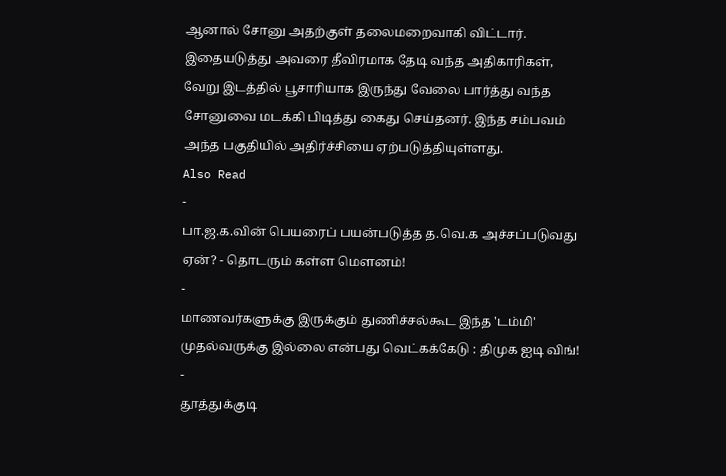ஆனால் சோனு அதற்குள் தலைமறைவாகி விட்டார்.
இதையடுத்து அவரை தீவிரமாக தேடி வந்த அதிகாரிகள், வேறு இடத்தில் பூசாரியாக இருந்து வேலை பார்த்து வந்த சோனுவை மடக்கி பிடித்து கைது செய்தனர். இந்த சம்பவம் அந்த பகுதியில் அதிர்ச்சியை ஏற்படுத்தியுள்ளது.
Also Read
-
பா.ஜ.க.வின் பெயரைப் பயன்படுத்த த.வெ.க அச்சப்படுவது ஏன்? - தொடரும் கள்ள மெளனம்!
-
மாணவர்களுக்கு இருக்கும் துணிச்சல்கூட இந்த 'டம்மி' முதல்வருக்கு இல்லை என்பது வெட்கக்கேடு : திமுக ஐடி விங்!
-
தூத்துக்குடி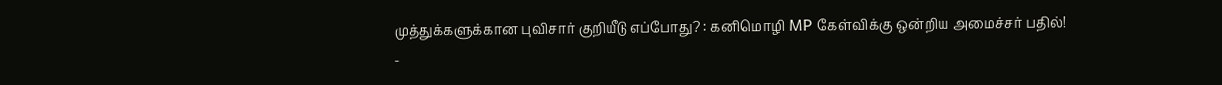முத்துக்களுக்கான புவிசார் குறியீடு எப்போது? : கனிமொழி MP கேள்விக்கு ஒன்றிய அமைச்சர் பதில்!
-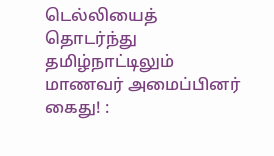டெல்லியைத் தொடர்ந்து தமிழ்நாட்டிலும் மாணவர் அமைப்பினர் கைது! :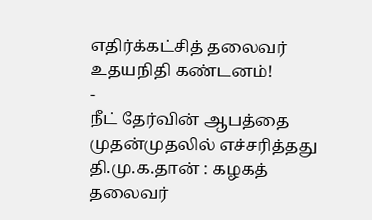எதிர்க்கட்சித் தலைவர் உதயநிதி கண்டனம்!
-
நீட் தேர்வின் ஆபத்தை முதன்முதலில் எச்சரித்தது தி.மு.க.தான் : கழகத் தலைவர்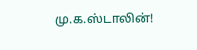மு.க.ஸ்டாலின்!